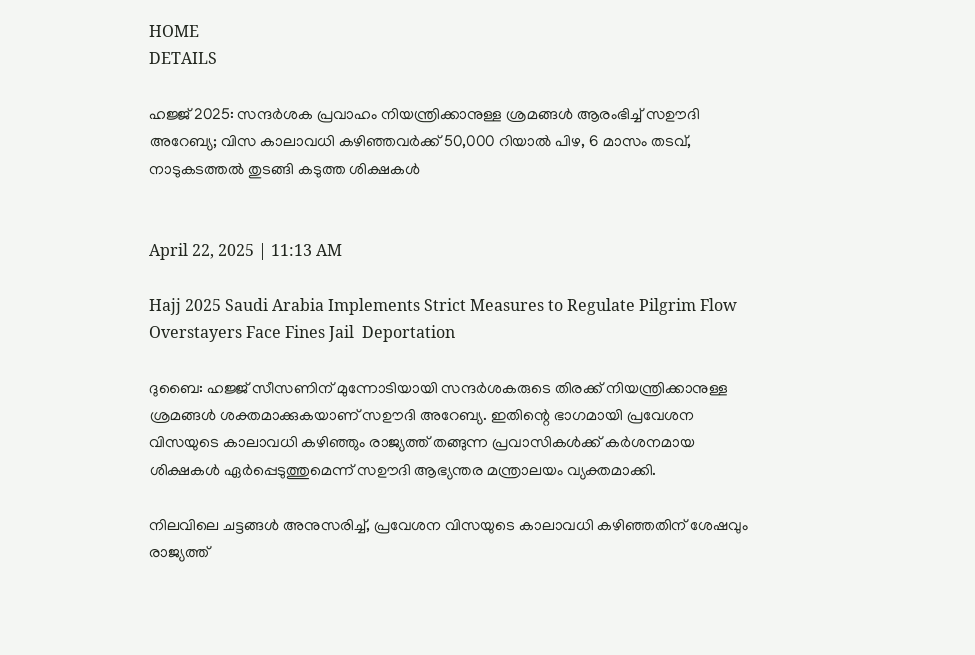HOME
DETAILS

ഹജ്ജ് 2025: സന്ദർശക പ്രവാഹം നിയന്ത്രിക്കാനുള്ള ശ്രമങ്ങൾ ആരംഭിച്ച് സഊദി അറേബ്യ; വിസ കാലാവധി കഴിഞ്ഞവർക്ക് 50,000 റിയാൽ പിഴ, 6 മാസം തടവ്, നാടുകടത്തൽ തുടങ്ങി കടുത്ത ശിക്ഷകൾ


April 22, 2025 | 11:13 AM

Hajj 2025 Saudi Arabia Implements Strict Measures to Regulate Pilgrim Flow Overstayers Face Fines Jail  Deportation

ദുബൈ: ഹജ്ജ് സീസണിന് മുന്നോടിയായി സന്ദർശകരുടെ തിരക്ക് നിയന്ത്രിക്കാനുള്ള ശ്രമങ്ങൾ ശക്തമാക്കുകയാണ് സഊദി അറേബ്യ. ഇതിന്റെ ഭാഗമായി പ്രവേശന വിസയുടെ കാലാവധി കഴിഞ്ഞും രാജ്യത്ത് തങ്ങുന്ന പ്രവാസികൾക്ക് കർശനമായ ശിക്ഷകൾ ഏർപ്പെടുത്തുമെന്ന് സഊദി ആഭ്യന്തര മന്ത്രാലയം വ്യക്തമാക്കി.

നിലവിലെ ചട്ടങ്ങൾ അനുസരിച്ച്, പ്രവേശന വിസയുടെ കാലാവധി കഴിഞ്ഞതിന് ശേഷവും രാജ്യത്ത്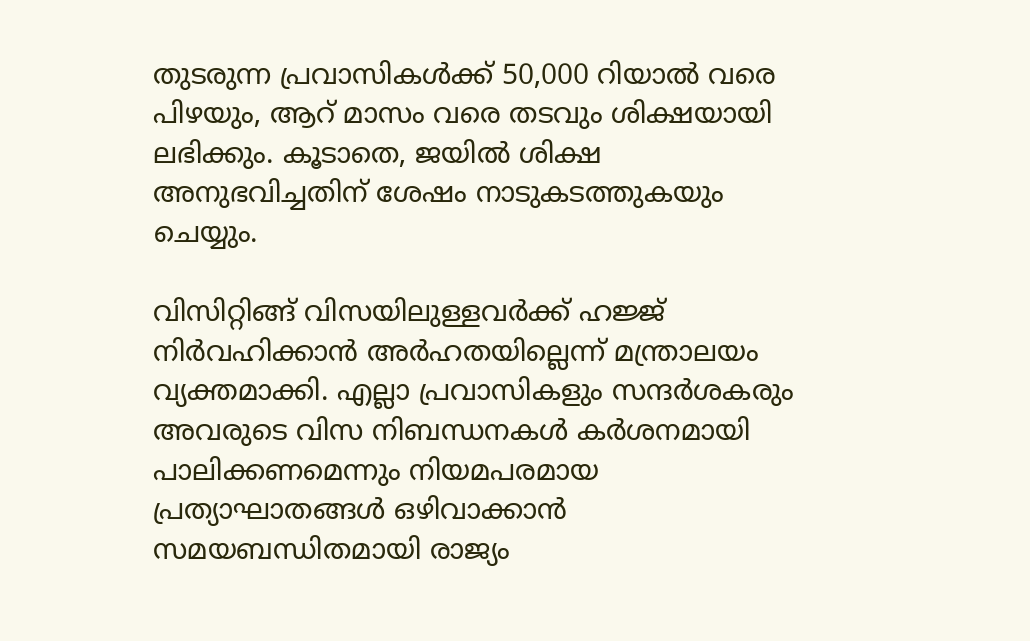തുടരുന്ന പ്രവാസികൾക്ക് 50,000 റിയാൽ വരെ പിഴയും, ആറ് മാസം വരെ തടവും ശിക്ഷയായി ലഭിക്കും. കൂടാതെ, ജയിൽ ശിക്ഷ അനുഭവിച്ചതിന് ശേഷം നാടുകടത്തുകയും ചെയ്യും.

വിസിറ്റിങ്ങ് വിസയിലുള്ളവർക്ക് ഹജ്ജ് നിർവഹിക്കാൻ അർഹതയില്ലെന്ന് മന്ത്രാലയം വ്യക്തമാക്കി. എല്ലാ പ്രവാസികളും സന്ദർശകരും അവരുടെ വിസ നിബന്ധനകൾ കർശനമായി പാലിക്കണമെന്നും നിയമപരമായ പ്രത്യാഘാതങ്ങൾ ഒഴിവാക്കാൻ സമയബന്ധിതമായി രാജ്യം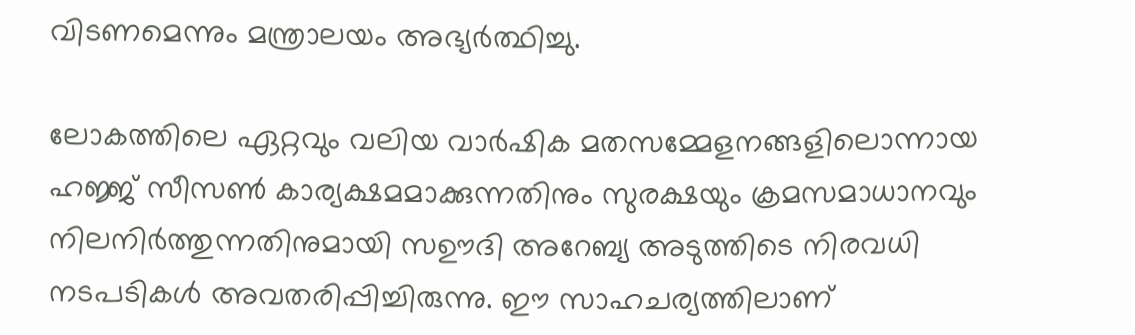വിടണമെന്നും മന്ത്രാലയം അഭ്യർത്ഥിച്ചു.

ലോകത്തിലെ ഏറ്റവും വലിയ വാർഷിക മതസമ്മേളനങ്ങളിലൊന്നായ ഹജ്ജ് സീസൺ കാര്യക്ഷമമാക്കുന്നതിനും സുരക്ഷയും ക്രമസമാധാനവും നിലനിർത്തുന്നതിനുമായി സഊദി അറേബ്യ അടുത്തിടെ നിരവധി നടപടികൾ അവതരിപ്പിച്ചിരുന്നു. ഈ സാഹചര്യത്തിലാണ്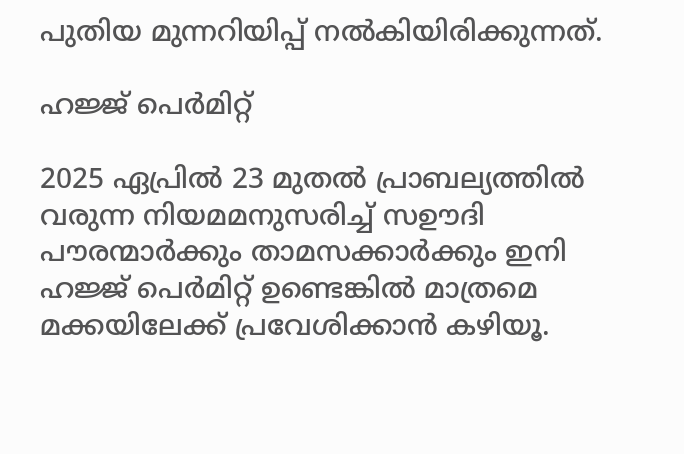പുതിയ മുന്നറിയിപ്പ് നൽകിയിരിക്കുന്നത്.

ഹജ്ജ് പെര്‍മിറ്റ്

2025 ഏപ്രിൽ 23 മുതൽ പ്രാബല്യത്തിൽ വരുന്ന നിയമമനുസരിച്ച് സഊദി പൗരന്മാര്‍ക്കും താമസക്കാര്‍ക്കും ഇനി ഹജ്ജ് പെര്‍മിറ്റ് ഉണ്ടെങ്കില്‍ മാത്രമെ മക്കയിലേക്ക് പ്രവേശിക്കാന്‍ കഴിയൂ.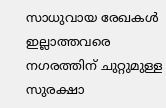സാധുവായ രേഖകള്‍ ഇല്ലാത്തവരെ നഗരത്തിന് ചുറ്റുമുള്ള സുരക്ഷാ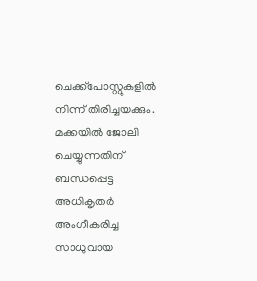ചെക്ക്‌പോസ്റ്റുകളില്‍ നിന്ന് തിരിച്ചയക്കും. മക്കയില്‍ ജോലി ചെയ്യുന്നതിന് ബന്ധപ്പെട്ട അധികൃതര്‍ അംഗീകരിച്ച സാധുവായ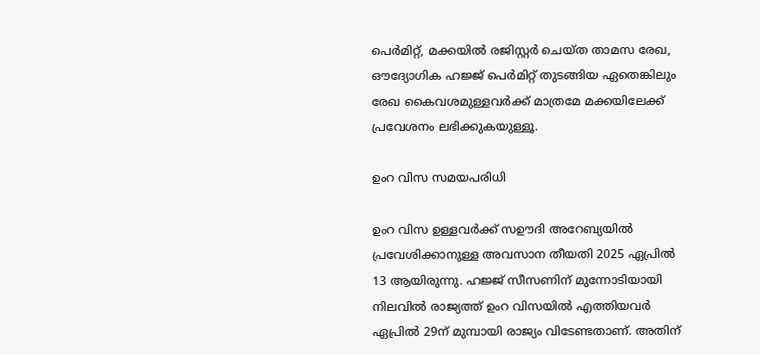പെര്‍മിറ്റ്, മക്കയില്‍ രജിസ്റ്റര്‍ ചെയ്ത താമസ രേഖ, ഔദ്യോഗിക ഹജ്ജ് പെര്‍മിറ്റ് തുടങ്ങിയ ഏതെങ്കിലും രേഖ കൈവശമുള്ളവർക്ക് മാത്രമേ മക്കയിലേക്ക് പ്രവേശനം ലഭിക്കുകയുള്ളൂ.

ഉംറ വിസ സമയപരിധി

ഉംറ വിസ ഉള്ളവർക്ക് സഊദി അറേബ്യയിൽ പ്രവേശിക്കാനുള്ള അവസാന തീയതി 2025 ഏപ്രിൽ 13 ആയിരുന്നു. ഹജ്ജ് സീസണിന് മുന്നോടിയായി നിലവില്‍ രാജ്യത്ത് ഉംറ വിസയില്‍ എത്തിയവര്‍ ഏപ്രില്‍ 29ന് മുമ്പായി രാജ്യം വിടേണ്ടതാണ്. അതിന്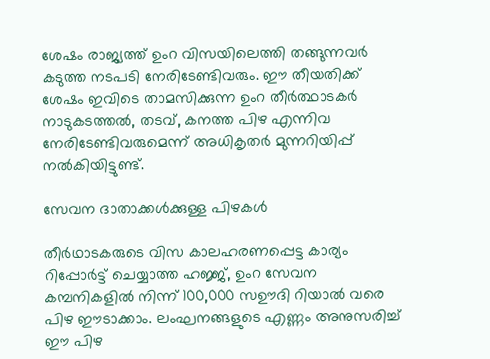ശേഷം രാജ്യത്ത് ഉംറ വിസയിലെത്തി തങ്ങുന്നവര്‍ കടുത്ത നടപടി നേരിടേണ്ടിവരും. ഈ തീയതിക്ക് ശേഷം ഇവിടെ താമസിക്കുന്ന ഉംറ തീര്‍ത്ഥാടകര്‍ നാടുകടത്തല്‍, തടവ്, കനത്ത പിഴ എന്നിവ നേരിടേണ്ടിവരുമെന്ന് അധികൃതര്‍ മുന്നറിയിപ്പ് നല്‍കിയിട്ടുണ്ട്.

സേവന ദാതാക്കൾക്കുള്ള പിഴകൾ

തീർഥാടകരുടെ വിസ കാലഹരണപ്പെട്ട കാര്യം റിപ്പോർട്ട് ചെയ്യാത്ത ഹജ്ജ്, ഉംറ സേവന കമ്പനികളിൽ നിന്ന് 100,000 സഊദി റിയാൽ വരെ പിഴ ഈടാക്കാം. ലംഘനങ്ങളുടെ എണ്ണം അനുസരിച്ച് ഈ പിഴ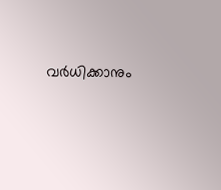വർധിക്കാനും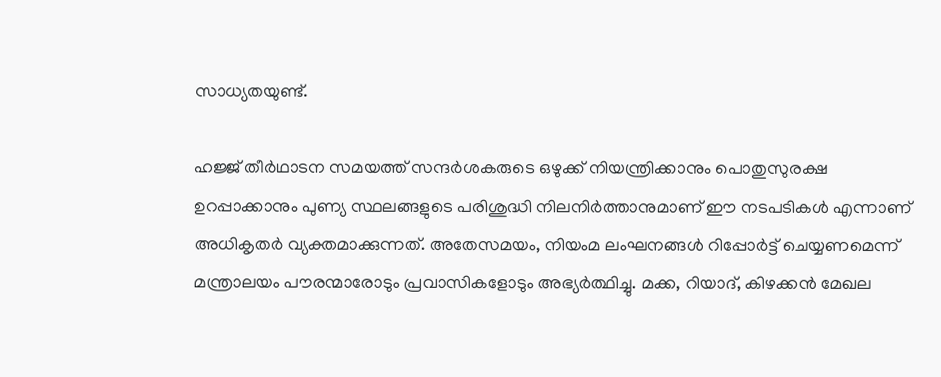സാധ്യതയുണ്ട്.

ഹജ്ജ് തീർഥാടന സമയത്ത് സന്ദർശകരുടെ ഒഴുക്ക് നിയന്ത്രിക്കാനും പൊതുസുരക്ഷ ഉറപ്പാക്കാനും പുണ്യ സ്ഥലങ്ങളുടെ പരിശുദ്ധി നിലനിർത്താനുമാണ് ഈ നടപടികൾ എന്നാണ് അധികൃതർ വ്യക്തമാക്കുന്നത്. അതേസമയം, നിയംമ ലംഘനങ്ങൾ റിപ്പോർട്ട് ചെയ്യണമെന്ന് മന്ത്രാലയം പൗരന്മാരോടും പ്രവാസികളോടും അഭ്യർത്ഥിച്ചു. മക്ക, റിയാദ്, കിഴക്കൻ മേഖല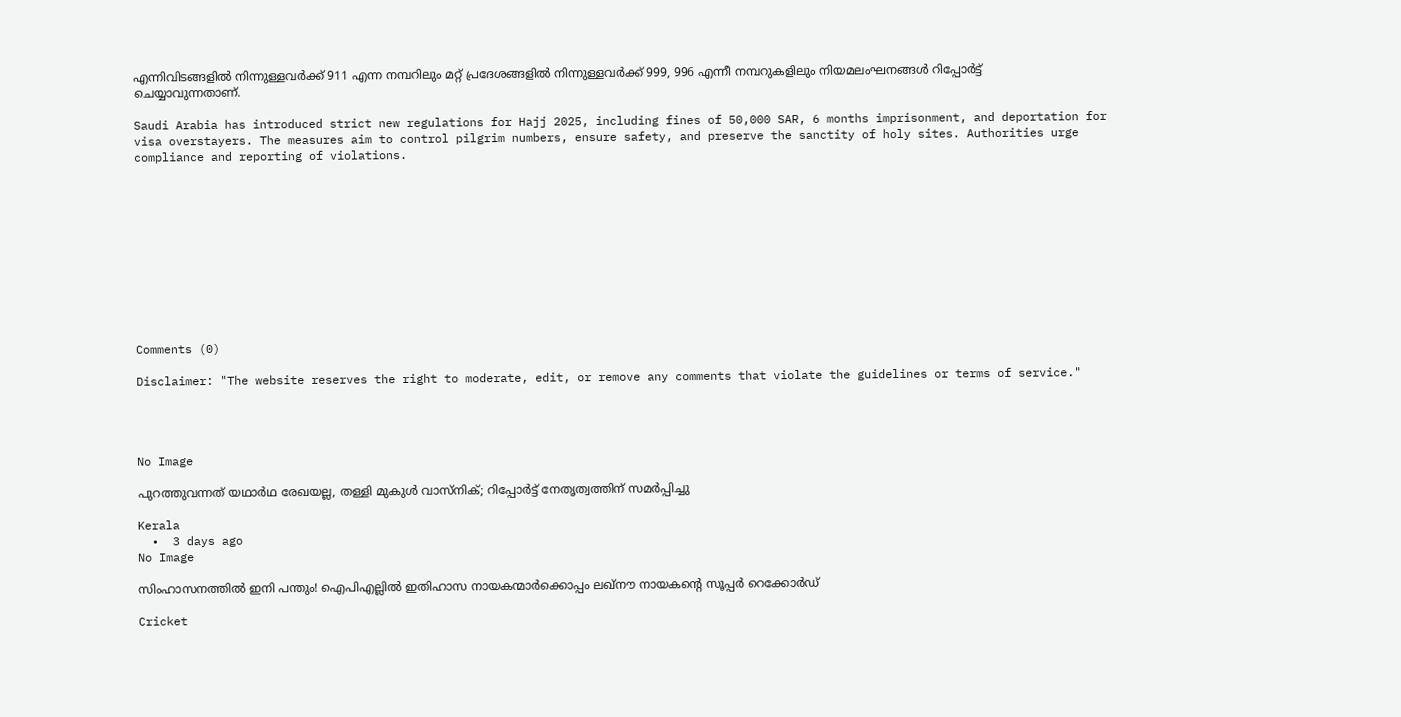എന്നിവിടങ്ങളിൽ നിന്നുള്ളവർക്ക് 911 എന്ന നമ്പറിലും മറ്റ് പ്രദേശങ്ങളിൽ നിന്നുള്ളവർക്ക് 999, 996 എന്നീ നമ്പറുകളിലും നിയമലംഘനങ്ങൾ റിപ്പോർട്ട് ചെയ്യാവുന്നതാണ്.

Saudi Arabia has introduced strict new regulations for Hajj 2025, including fines of 50,000 SAR, 6 months imprisonment, and deportation for visa overstayers. The measures aim to control pilgrim numbers, ensure safety, and preserve the sanctity of holy sites. Authorities urge compliance and reporting of violations.











Comments (0)

Disclaimer: "The website reserves the right to moderate, edit, or remove any comments that violate the guidelines or terms of service."




No Image

പുറത്തുവന്നത് യഥാര്‍ഥ രേഖയല്ല, തള്ളി മുകുള്‍ വാസ്‌നിക്; റിപ്പോര്‍ട്ട് നേതൃത്വത്തിന് സമര്‍പ്പിച്ചു

Kerala
  •  3 days ago
No Image

സിംഹാസനത്തിൽ ഇനി പന്തും! ഐപിഎല്ലിൽ ഇതിഹാസ നായകന്മാർക്കൊപ്പം ലഖ്‌നൗ നായകന്റെ സൂപ്പർ റെക്കോർഡ്

Cricket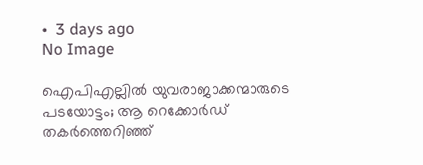•  3 days ago
No Image

ഐപിഎല്ലിൽ യുവരാജാക്കന്മാരുടെ പടയോട്ടം; ആ റെക്കോർഡ് തകർത്തെറിഞ്ഞ്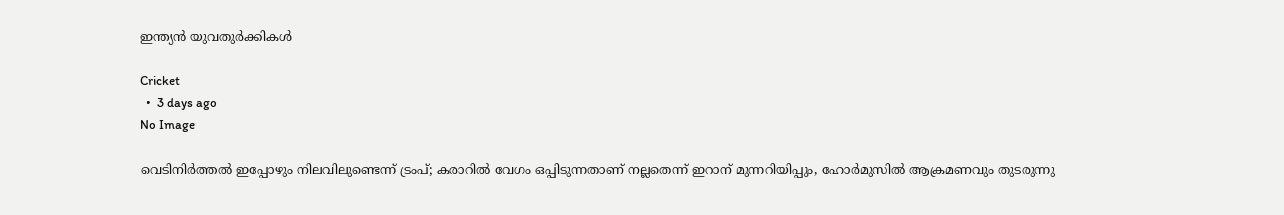ഇന്ത്യൻ യുവതുർക്കികൾ

Cricket
  •  3 days ago
No Image

വെടിനിര്‍ത്തല്‍ ഇപ്പോഴും നിലവിലുണ്ടെന്ന് ട്രംപ്; കരാറില്‍ വേഗം ഒപ്പിടുന്നതാണ് നല്ലതെന്ന് ഇറാന് മുന്നറിയിപ്പും, ഹോര്‍മുസില്‍ ആക്രമണവും തുടരുന്നു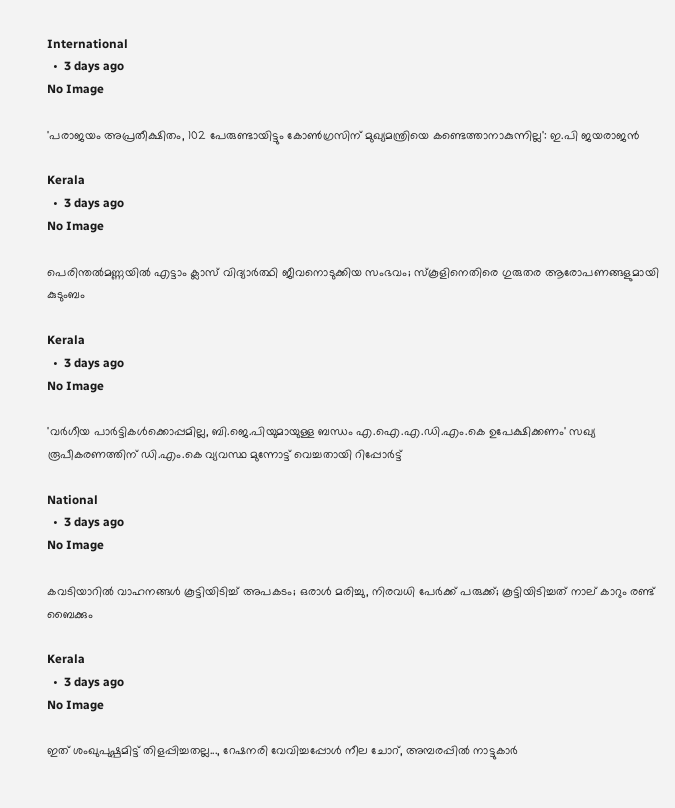International
  •  3 days ago
No Image

'പരാജയം അപ്രതീക്ഷിതം, 102 പേരുണ്ടായിട്ടും കോണ്‍ഗ്രസിന് മുഖ്യമന്ത്രിയെ കണ്ടെത്താനാകുന്നില്ല': ഇ.പി ജയരാജന്‍

Kerala
  •  3 days ago
No Image

പെരിന്തല്‍മണ്ണയില്‍ എട്ടാം ക്ലാസ് വിദ്യാര്‍ത്ഥി ജീവനൊടുക്കിയ സംഭവം; സ്‌കൂളിനെതിരെ ഗുരുതര ആരോപണങ്ങളുമായി കുടുംബം

Kerala
  •  3 days ago
No Image

'വര്‍ഗീയ പാര്‍ട്ടികള്‍ക്കൊപ്പമില്ല, ബി.ജെ.പിയുമായുള്ള ബന്ധം എ.ഐ.എ.ഡി.എം.കെ ഉപേക്ഷിക്കണം' സഖ്യ രൂപീകരണത്തിന് ഡി.എം.കെ വ്യവസ്ഥ മുന്നോട്ട് വെച്ചതായി റിപ്പോര്‍ട്ട്

National
  •  3 days ago
No Image

കവടിയാറിൽ വാഹനങ്ങൾ കൂട്ടിയിടിച്ച് അപകടം; ഒരാൾ മരിച്ചു, നിരവധി പേർക്ക് പരുക്ക്; കൂട്ടിയിടിച്ചത് നാല് കാറും രണ്ട് ബൈക്കും

Kerala
  •  3 days ago
No Image

ഇത് ശംഖുപുഷ്പമിട്ട് തിളപ്പിച്ചതല്ല..., റേഷനരി വേവിച്ചപ്പോള്‍ നീല ചോറ്, അമ്പരപ്പില്‍ നാട്ടുകാര്‍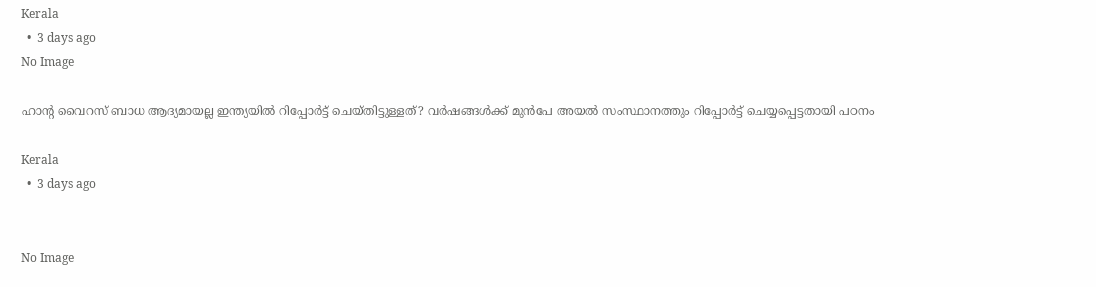Kerala
  •  3 days ago
No Image

ഹാന്റ വൈറസ് ബാധ ആദ്യമായല്ല ഇന്ത്യയില്‍ റിപ്പോര്‍ട്ട് ചെയ്തിട്ടുള്ളത്? വര്‍ഷങ്ങള്‍ക്ക് മുന്‍പേ അയല്‍ സംസ്ഥാനത്തും റിപ്പോര്‍ട്ട് ചെയ്യപ്പെട്ടതായി പഠനം

Kerala
  •  3 days ago


No Image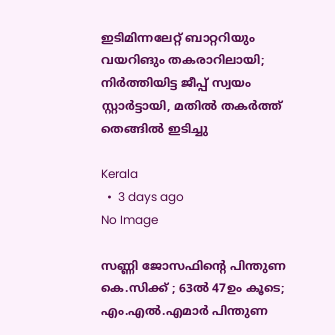ഇടിമിന്നലേറ്റ് ബാറ്ററിയും വയറിങും തകരാറിലായി; നിര്‍ത്തിയിട്ട ജീപ്പ് സ്വയം സ്റ്റാര്‍ട്ടായി, മതില്‍ തകര്‍ത്ത് തെങ്ങില്‍ ഇടിച്ചു

Kerala
  •  3 days ago
No Image

സണ്ണി ജോസഫിന്റെ പിന്തുണ കെ.സിക്ക് ; 63ല്‍ 47ഉം കൂടെ; എം.എല്‍.എമാര്‍ പിന്തുണ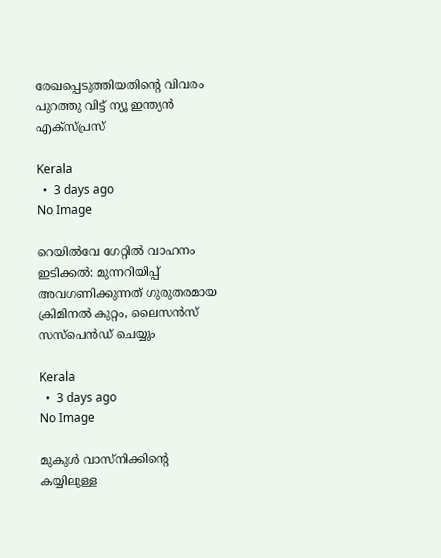രേഖപ്പെടുത്തിയതിന്റെ വിവരം പുറത്തു വിട്ട് ന്യൂ ഇന്ത്യന്‍ എക്‌സ്പ്രസ്

Kerala
  •  3 days ago
No Image

റെയില്‍വേ ഗേറ്റില്‍ വാഹനം ഇടിക്കല്‍: മുന്നറിയിപ്പ് അവഗണിക്കുന്നത് ഗുരുതരമായ ക്രിമിനല്‍ കുറ്റം, ലൈസന്‍സ് സസ്‌പെന്‍ഡ് ചെയ്യും

Kerala
  •  3 days ago
No Image

മുകുൾ വാസ്നിക്കിന്റെ കയ്യിലുള്ള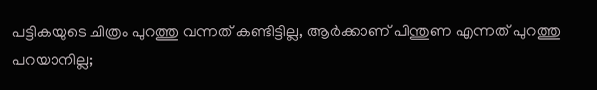പട്ടികയുടെ ചിത്രം പുറത്തു വന്നത് കണ്ടിട്ടില്ല, ആർക്കാണ് പിന്തുണ എന്നത് പുറത്തു പറയാനില്ല;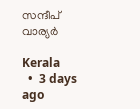സന്ദീപ് വാര്യർ

Kerala
  •  3 days ago